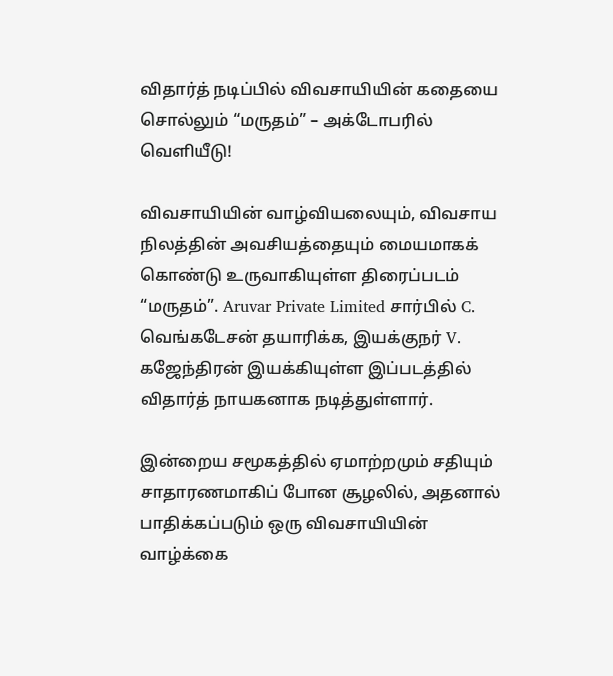விதார்த் நடிப்பில் விவசாயியின் கதையை சொல்லும் “மருதம்” – அக்டோபரில் வெளியீடு!

விவசாயியின் வாழ்வியலையும், விவசாய நிலத்தின் அவசியத்தையும் மையமாகக் கொண்டு உருவாகியுள்ள திரைப்படம் “மருதம்”. Aruvar Private Limited சார்பில் C. வெங்கடேசன் தயாரிக்க, இயக்குநர் V. கஜேந்திரன் இயக்கியுள்ள இப்படத்தில் விதார்த் நாயகனாக நடித்துள்ளார்.

இன்றைய சமூகத்தில் ஏமாற்றமும் சதியும் சாதாரணமாகிப் போன சூழலில், அதனால் பாதிக்கப்படும் ஒரு விவசாயியின் வாழ்க்கை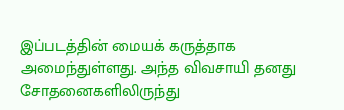இப்படத்தின் மையக் கருத்தாக அமைந்துள்ளது. அந்த விவசாயி தனது சோதனைகளிலிருந்து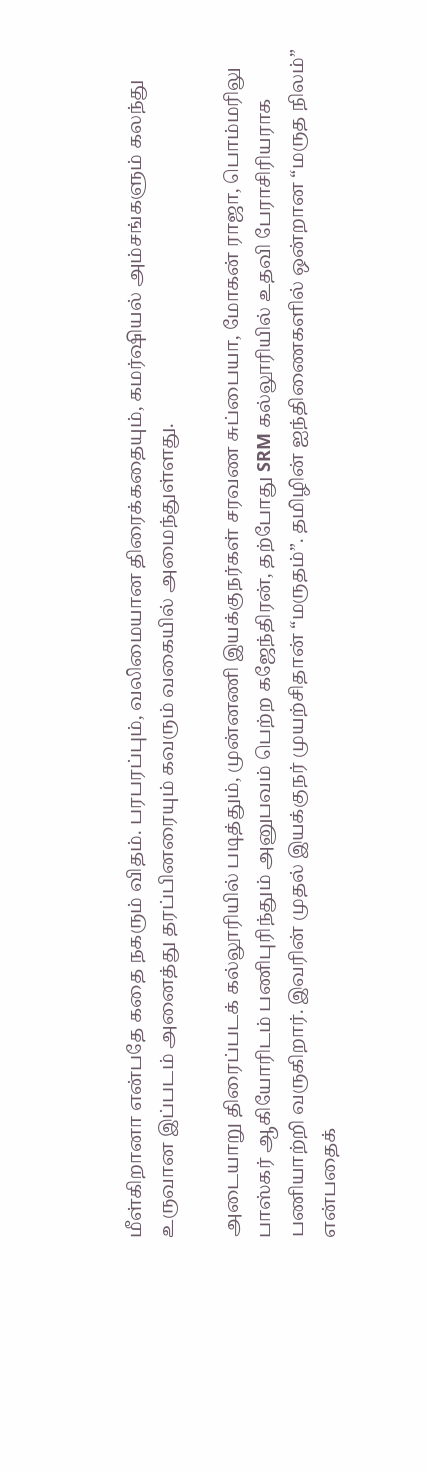மீள்கிறானா என்பதே கதை நகரும் விதம். பரபரப்பும், வலிமையான திரைக்கதையும், கமர்ஷியல் அம்சங்களும் கலந்து உருவான இப்படம் அனைத்து தரப்பினரையும் கவரும் வகையில் அமைந்துள்ளது.

அடையாறு திரைப்படக் கல்லூரியில் படித்தும், முன்னணி இயக்குநர்கள் சரவண சுப்பையா, மோகன் ராஜா, பொம்மரிலு பாஸ்கர் ஆகியோரிடம் பணிபுரிந்தும் அனுபவம் பெற்ற கஜேந்திரன், தற்போது SRM கல்லூரியில் உதவி பேராசிரியராக பணியாற்றி வருகிறார். இவரின் முதல் இயக்குநர் முயற்சிதான் “மருதம்”. தமிழின் ஐந்திணைகளில் ஒன்றான “மருத நிலம்” என்பதைக்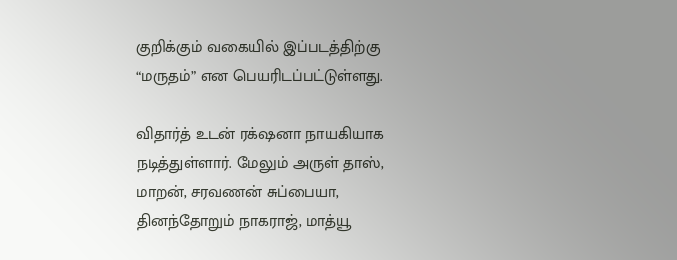குறிக்கும் வகையில் இப்படத்திற்கு “மருதம்” என பெயரிடப்பட்டுள்ளது.

விதார்த் உடன் ரக்‌ஷனா நாயகியாக நடித்துள்ளார். மேலும் அருள் தாஸ், மாறன், சரவணன் சுப்பையா, தினந்தோறும் நாகராஜ், மாத்யூ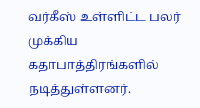வர்கீஸ் உள்ளிட்ட பலர் முக்கிய கதாபாத்திரங்களில் நடித்துள்ளனர்.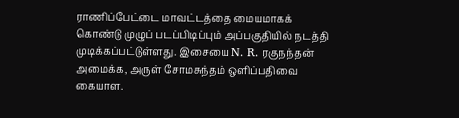ராணிப்பேட்டை மாவட்டத்தை மையமாகக் கொண்டு முழுப் படப்பிடிப்பும் அப்பகுதியில் நடத்தி முடிக்கப்பட்டுள்ளது. இசையை N. R. ரகுநந்தன் அமைக்க, அருள் சோமசுந்தம் ஒளிப்பதிவை கையாள.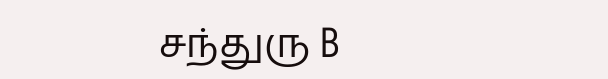சந்துரு B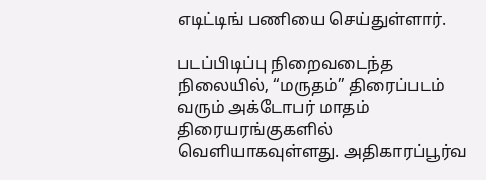எடிட்டிங் பணியை செய்துள்ளார்.

படப்பிடிப்பு நிறைவடைந்த நிலையில், “மருதம்” திரைப்படம் வரும் அக்டோபர் மாதம் திரையரங்குகளில் வெளியாகவுள்ளது. அதிகாரப்பூர்வ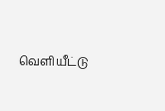வெளியீட்டு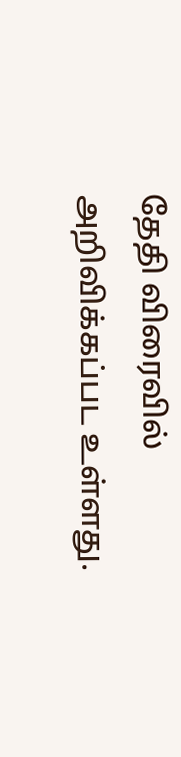தேதி விரைவில் அறிவிக்கப்பட உள்ளது.